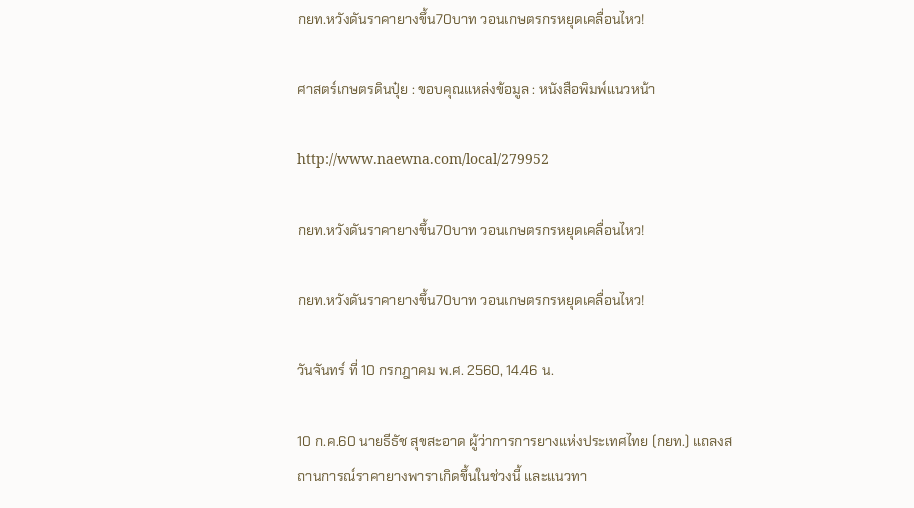กยท.หวังดันราคายางขึ้น70บาท วอนเกษตรกรหยุดเคลื่อนไหว!

ศาสตร์เกษตรดินปุ๋ย : ขอบคุณแหล่งข้อมูล : หนังสือพิมพ์แนวหน้า

http://www.naewna.com/local/279952

กยท.หวังดันราคายางขึ้น70บาท วอนเกษตรกรหยุดเคลื่อนไหว!

กยท.หวังดันราคายางขึ้น70บาท วอนเกษตรกรหยุดเคลื่อนไหว!

วันจันทร์ ที่ 10 กรกฎาคม พ.ศ. 2560, 14.46 น.

10 ก.ค.60 นายธีธัช สุขสะอาด ผู้ว่าการการยางแห่งประเทศไทย (กยท.) แถลงสถานการณ์ราคายางพาราเกิดขึ้นในช่วงนี้ และแนวทา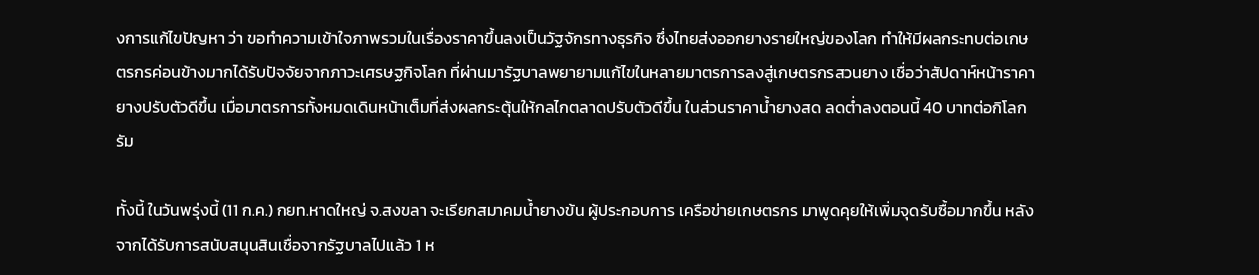งการแก้ไขปัญหา ว่า ขอทำความเข้าใจภาพรวมในเรื่องราคาขึ้นลงเป็นวัฐจักรทางธุรกิจ ซึ่งไทยส่งออกยางรายใหญ่ของโลก ทำให้มีผลกระทบต่อเกษตรกรค่อนข้างมากได้รับปัจจัยจากภาวะเศรษฐกิจโลก ที่ผ่านมารัฐบาลพยายามแก้ไขในหลายมาตรการลงสู่เกษตรกรสวนยาง เชื่อว่าสัปดาห์หน้าราคายางปรับตัวดีขึ้น เมื่อมาตรการทั้งหมดเดินหน้าเต็มที่ส่งผลกระตุ้นให้กลไกตลาดปรับตัวดีขึ้น ในส่วนราคาน้ำยางสด ลดต่ำลงตอนนี้ 40 บาทต่อกิโลกรัม

ทั้งนี้ ในวันพรุ่งนี้ (11 ก.ค.) กยท.หาดใหญ่ จ.สงขลา จะเรียกสมาคมน้ำยางข้น ผู้ประกอบการ เครือข่ายเกษตรกร มาพูดคุยให้เพิ่มจุดรับซื้อมากขึ้น หลังจากได้รับการสนับสนุนสินเชื่อจากรัฐบาลไปแล้ว 1 ห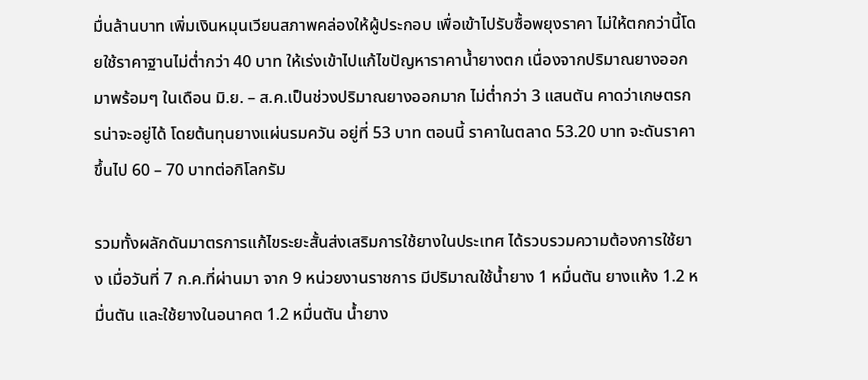มื่นล้านบาท เพิ่มเงินหมุนเวียนสภาพคล่องให้ผู้ประกอบ เพื่อเข้าไปรับซื้อพยุงราคา ไม่ให้ตกกว่านี้โดยใช้ราคาฐานไม่ต่ำกว่า 40 บาท ให้เร่งเข้าไปแก้ไขปัญหาราคาน้ำยางตก เนื่องจากปริมาณยางออกมาพร้อมๆ ในเดือน มิ.ย. – ส.ค.เป็นช่วงปริมาณยางออกมาก ไม่ต่ำกว่า 3 แสนตัน คาดว่าเกษตรกรน่าจะอยู่ได้ โดยต้นทุนยางแผ่นรมควัน อยู่ที่ 53 บาท ตอนนี้ ราคาในตลาด 53.20 บาท จะดันราคาขึ้นไป 60 – 70 บาทต่อกิโลกรัม

รวมทั้งผลักดันมาตรการแก้ไขระยะสั้นส่งเสริมการใช้ยางในประเทศ ได้รวบรวมความต้องการใช้ยาง เมื่อวันที่ 7 ก.ค.ที่ผ่านมา จาก 9 หน่วยงานราชการ มีปริมาณใช้น้ำยาง 1 หมื่นตัน ยางแห้ง 1.2 หมื่นตัน และใช้ยางในอนาคต 1.2 หมื่นตัน น้ำยาง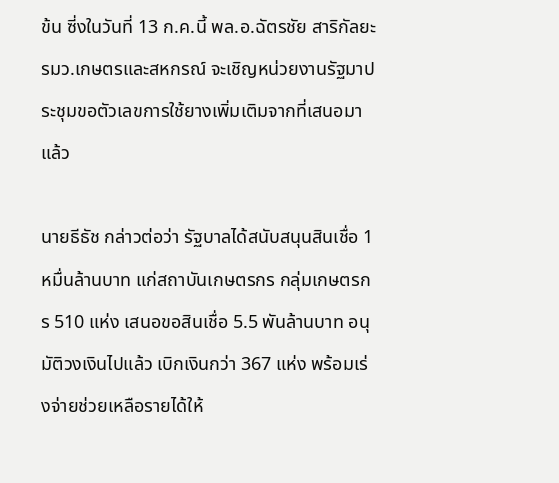ข้น ซี่งในวันที่ 13 ก.ค.นี้ พล.อ.ฉัตรชัย สาริกัลยะ รมว.เกษตรและสหกรณ์ จะเชิญหน่วยงานรัฐมาประชุมขอตัวเลขการใช้ยางเพิ่มเติมจากที่เสนอมาแล้ว

นายธีธัช กล่าวต่อว่า รัฐบาลได้สนับสนุนสินเชื่อ 1 หมื่นล้านบาท แก่สถาบันเกษตรกร กลุ่มเกษตรกร 510 แห่ง เสนอขอสินเชื่อ 5.5 พันล้านบาท อนุมัติวงเงินไปแล้ว เบิกเงินกว่า 367 แห่ง พร้อมเร่งจ่ายช่วยเหลือรายได้ให้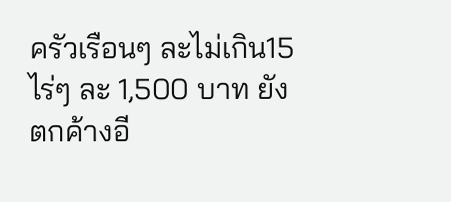ครัวเรือนๆ ละไม่เกิน15 ไร่ๆ ละ 1,500 บาท ยังตกค้างอี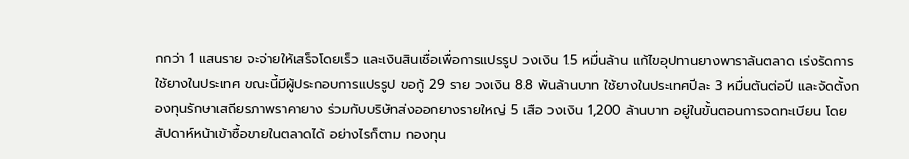กกว่า 1 แสนราย จะจ่ายให้เสร็จโดยเร็ว และเงินสินเชื่อเพื่อการแปรรูป วงเงิน 1.5 หมื่นล้าน แก้ไขอุปทานยางพาราล้นตลาด เร่งรัดการใช้ยางในประเทศ ขณะนี้มีผู้ประกอบการแปรรูป ขอกู้ 29 ราย วงเงิน 8.8 พันล้านบาท ใช้ยางในประเทศปีละ 3 หมื่นตันต่อปี และจัดตั้งกองทุนรักษาเสถียรภาพราคายาง ร่วมกับบริษัทส่งออกยางรายใหญ่ 5 เสือ วงเงิน 1,200 ล้านบาท อยู่ในขั้นตอนการจดทะเบียน โดยสัปดาห์หน้าเข้าซื้อขายในตลาดได้ อย่างไรก็ตาม กองทุน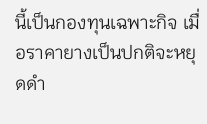นี้เป็นกองทุนเฉพาะกิจ เมื่อราคายางเป็นปกติจะหยุดดำ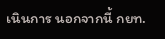เนินการ นอกจากนี้ กยท.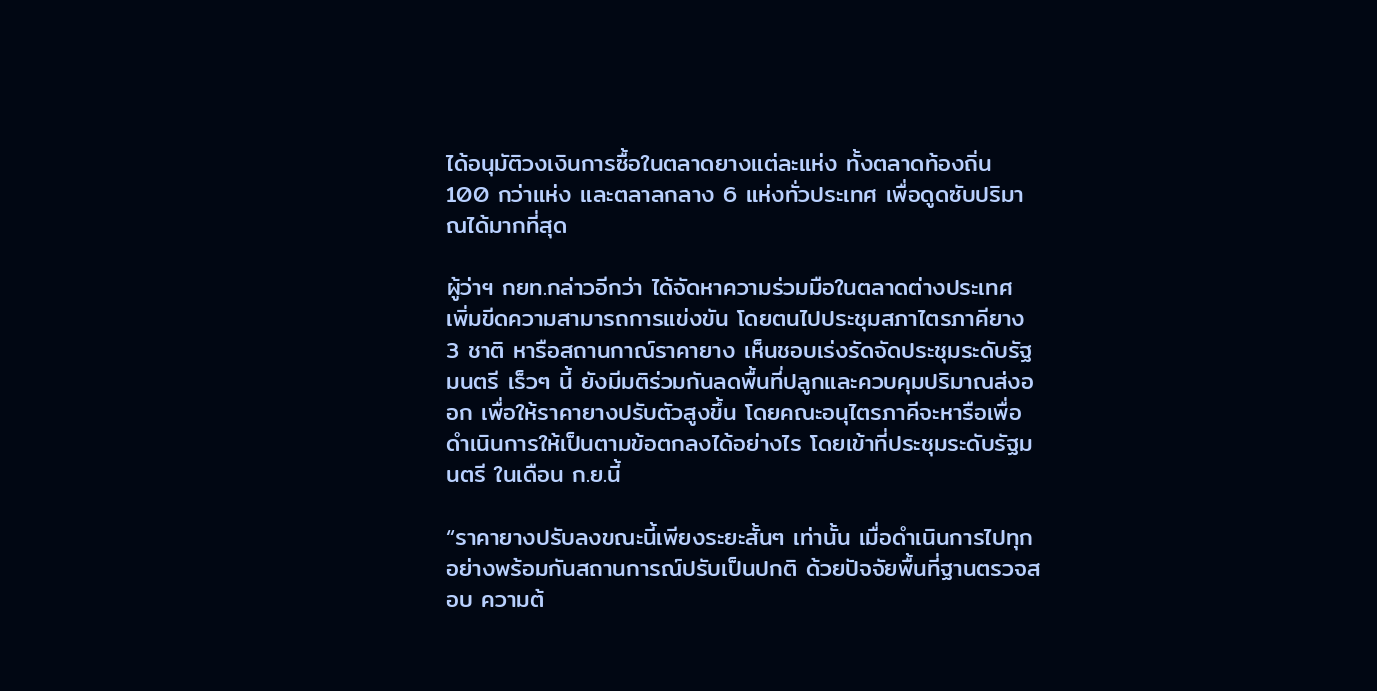ได้อนุมัติวงเงินการซื้อในตลาดยางแต่ละแห่ง ทั้งตลาดท้องถิ่น 100 กว่าแห่ง และตลาลกลาง 6 แห่งทั่วประเทศ เพื่อดูดซับปริมาณได้มากที่สุด

ผู้ว่าฯ กยท.กล่าวอีกว่า ได้จัดหาความร่วมมือในตลาดต่างประเทศ เพิ่มขีดความสามารถการแข่งขัน โดยตนไปประชุมสภาไตรภาคียาง 3 ชาติ หารือสถานกาณ์ราคายาง เห็นชอบเร่งรัดจัดประชุมระดับรัฐมนตรี เร็วๆ นี้ ยังมีมติร่วมกันลดพื้นที่ปลูกและควบคุมปริมาณส่งออก เพื่อให้ราคายางปรับตัวสูงขึ้น โดยคณะอนุไตรภาคีจะหารือเพื่อดำเนินการให้เป็นตามข้อตกลงได้อย่างไร โดยเข้าที่ประชุมระดับรัฐมนตรี ในเดือน ก.ย.นี้

“ราคายางปรับลงขณะนี้เพียงระยะสั้นๆ เท่านั้น เมื่อดำเนินการไปทุกอย่างพร้อมกันสถานการณ์ปรับเป็นปกติ ด้วยปัจจัยพื้นที่ฐานตรวจสอบ ความต้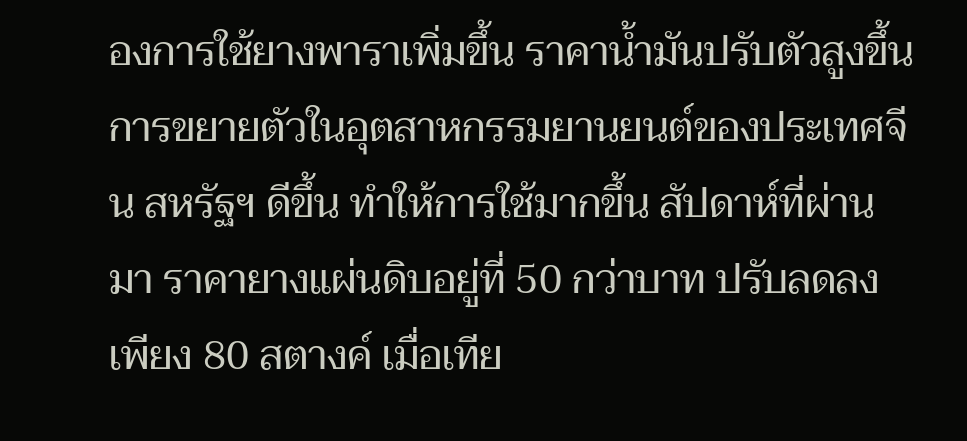องการใช้ยางพาราเพิ่มขึ้น ราคาน้ำมันปรับตัวสูงขึ้น การขยายตัวในอุตสาหกรรมยานยนต์ของประเทศจีน สหรัฐฯ ดีขึ้น ทำให้การใช้มากขึ้น สัปดาห์ที่ผ่านมา ราคายางแผ่นดิบอยู่ที่ 50 กว่าบาท ปรับลดลงเพียง 80 สตางค์ เมื่อเทีย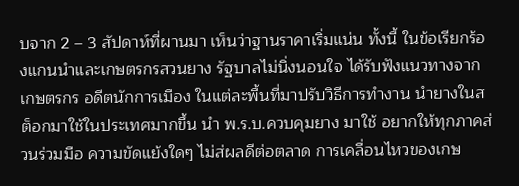บจาก 2 – 3 สัปดาห์ที่ผานมา เห็นว่าฐานราคาเริ่มแน่น ทั้งนี้ ในข้อเรียกร้องแกนนำและเกษตรกรสวนยาง รัฐบาลไม่นิ่งนอนใจ ได้รับฟังแนวทางจากเกษตรกร อดีตนักการเมือง ในแต่ละพื้นที่มาปรับวิธีการทำงาน นำยางในสต็อกมาใช้ในประเทศมากขึ้น นำ พ.ร.บ.ควบคุมยาง มาใช้ อยากให้ทุกภาคส่วนร่วมมือ ความขัดแย้งใดๆ ไม่ส่ผลดีต่อตลาด การเคลื่อนไหวของเกษ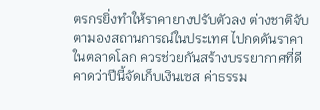ตรกรยิ่งทำให้ราคายางปรับตัวลง ต่างชาติจับตามองสถานการณ์ในประเทศ ไปกดดันราคาในตลาดโลก ควรช่วยกันสร้างบรรยากาศที่ดี คาดว่าปีนี้จัดเก็บเงินเซส ค่าธรรม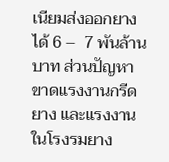เนียมส่งออกยางได้ 6 –  7 พันล้านบาท ส่วนปัญหาขาดแรงงานกรีดยาง และแรงงานในโรงรมยาง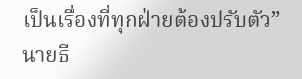เป็นเรื่องที่ทุกฝ่ายต้องปรับตัว” นายธี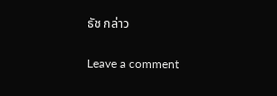ธัช กล่าว

Leave a comment